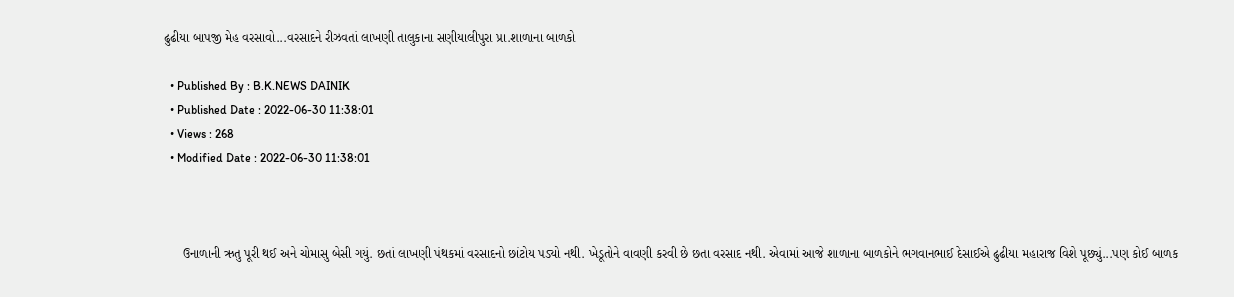ઢુઢીયા બાપજી મેહ વરસાવો...વરસાદને રીઝવતાં લાખણી તાલુકાના સણીયાલીપુરા પ્રા.શાળાના બાળકો

  • Published By : B.K.NEWS DAINIK
  • Published Date : 2022-06-30 11:38:01
  • Views : 268
  • Modified Date : 2022-06-30 11:38:01



     ઉનાળાની ઋતુ પૂરી થઈ અને ચોમાસુ બેસી ગયું. છતાં લાખણી પંથકમાં વરસાદનો છાંટોય પડ્યો નથી. ખેડૂતોને વાવણી કરવી છે છતા વરસાદ નથી. એવામાં આજે શાળાના બાળકોને ભગવાનભાઈ દેસાઈએ ઢુઢીયા મહારાજ વિશે પૂછ્યું...પણ કોઈ બાળક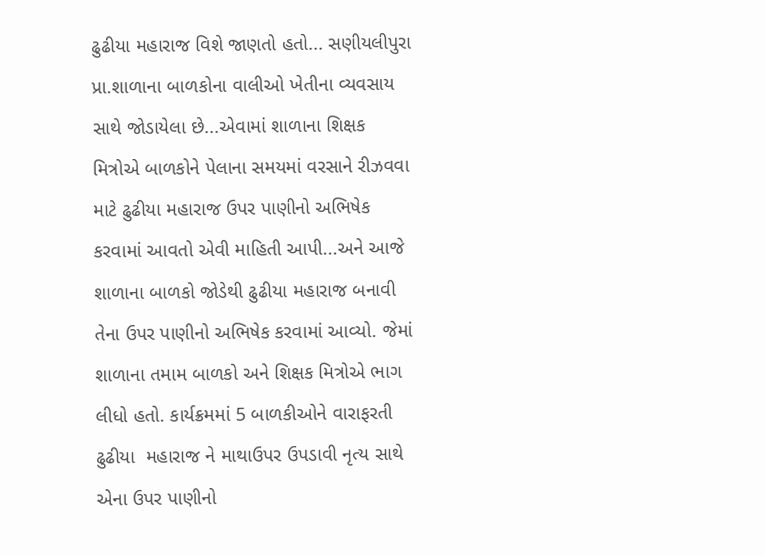ઢુઢીયા મહારાજ વિશે જાણતો હતો... સણીયલીપુરા પ્રા.શાળાના બાળકોના વાલીઓ ખેતીના વ્યવસાય સાથે જોડાયેલા છે...એવામાં શાળાના શિક્ષક મિત્રોએ બાળકોને પેલાના સમયમાં વરસાને રીઝવવા માટે ઢુઢીયા મહારાજ ઉપર પાણીનો અભિષેક કરવામાં આવતો એવી માહિતી આપી...અને આજે શાળાના બાળકો જોડેથી ઢુઢીયા મહારાજ બનાવી તેના ઉપર પાણીનો અભિષેક કરવામાં આવ્યો. જેમાં શાળાના તમામ બાળકો અને શિક્ષક મિત્રોએ ભાગ લીધો હતો. કાર્યક્રમમાં 5 બાળકીઓને વારાફરતી ઢુઢીયા  મહારાજ ને માથાઉપર ઉપડાવી નૃત્ય સાથે એના ઉપર પાણીનો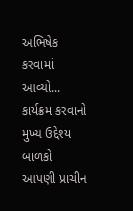અભિષેક કરવામાં આવ્યો... કાર્યક્રમ કરવાનો મુખ્ય ઉદ્દેશ્ય બાળકો આપણી પ્રાચીન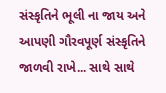સંસ્કૃતિને ભૂલી ના જાય અને આપણી ગૌરવપૂર્ણ સંસ્કૃતિને જાળવી રાખે... સાથે સાથે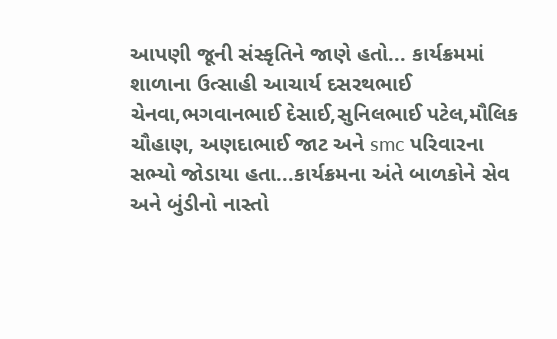આપણી જૂની સંસ્કૃતિને જાણે હતો... કાર્યક્રમમાં શાળાના ઉત્સાહી આચાર્ય દસરથભાઈ ચેનવા,ભગવાનભાઈ દેસાઈ,સુનિલભાઈ પટેલ,મૌલિક ચૌહાણ, અણદાભાઈ જાટ અને smc પરિવારના સભ્યો જોડાયા હતા...કાર્યક્રમના અંતે બાળકોને સેવ અને બુંડીનો નાસ્તો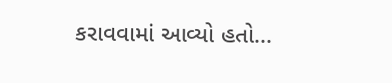કરાવવામાં આવ્યો હતો...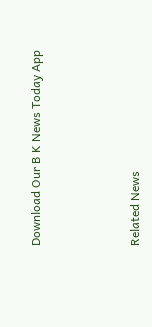Download Our B K News Today App



Related News